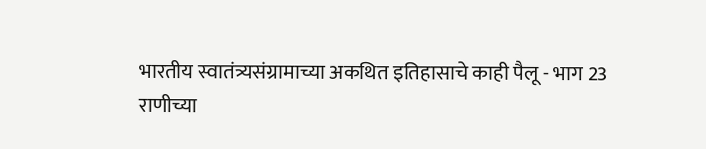भारतीय स्वातंत्र्यसंग्रामाच्या अकथित इतिहासाचे काही पैलू - भाग 23
राणीच्या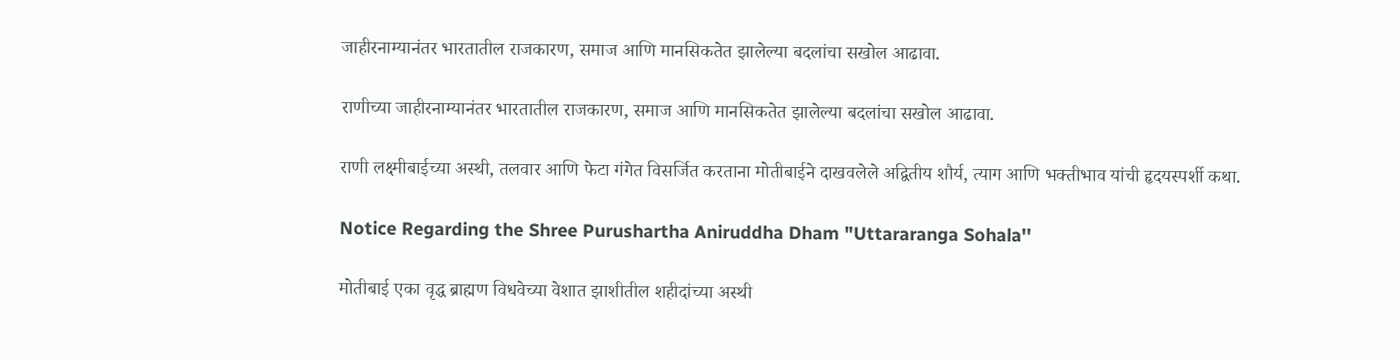जाहीरनाम्यानंतर भारतातील राजकारण, समाज आणि मानसिकतेत झालेल्या बदलांचा सखोल आढावा.

राणीच्या जाहीरनाम्यानंतर भारतातील राजकारण, समाज आणि मानसिकतेत झालेल्या बदलांचा सखोल आढावा.

राणी लक्ष्मीबाईच्या अस्थी, तलवार आणि फेटा गंगेत विसर्जित करताना मोतीबाईने दाखवलेले अद्वितीय शौर्य, त्याग आणि भक्तीभाव यांची हृदयस्पर्शी कथा.

Notice Regarding the Shree Purushartha Aniruddha Dham "Uttararanga Sohala''

मोतीबाई एका वृद्ध ब्राह्मण विधवेच्या वेशात झाशीतील शहीदांच्या अस्थी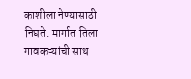काशीला नेण्यासाठी निघते. मार्गात तिला गावकऱ्यांची साथ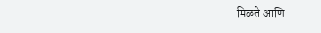मिळते आणि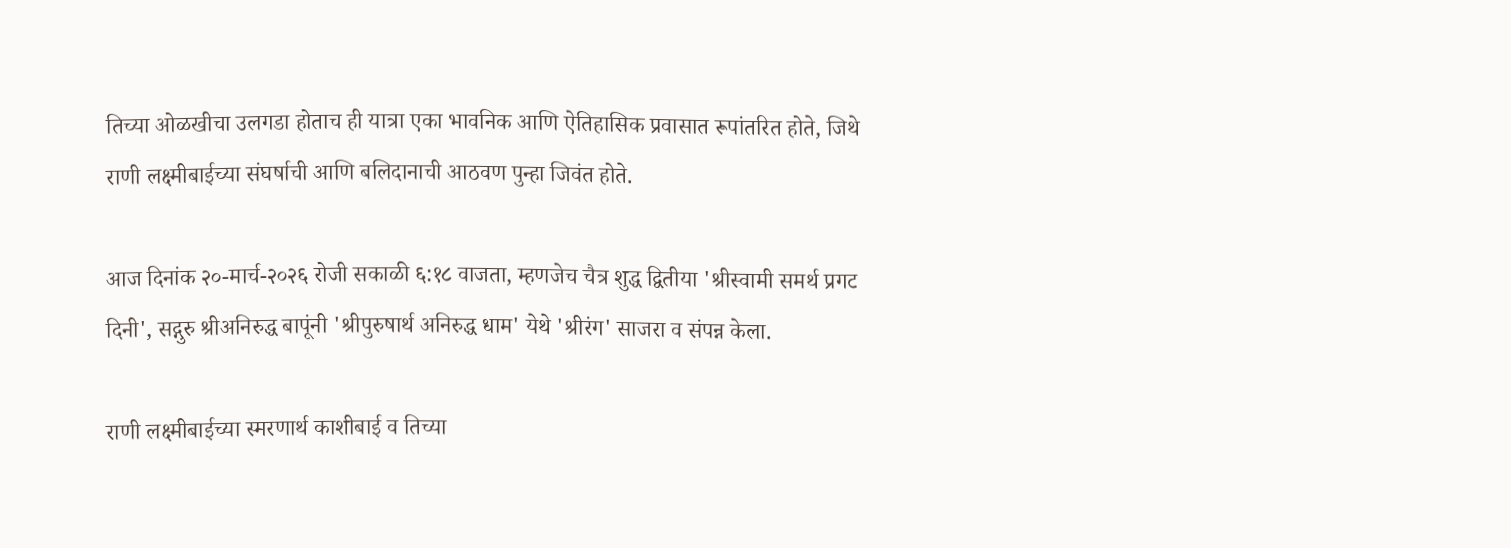तिच्या ओळखीचा उलगडा होताच ही यात्रा एका भावनिक आणि ऐतिहासिक प्रवासात रूपांतरित होते, जिथे राणी लक्ष्मीबाईच्या संघर्षाची आणि बलिदानाची आठवण पुन्हा जिवंत होते.

आज दिनांक २०-मार्च-२०२६ रोजी सकाळी ६:१८ वाजता, म्हणजेच चैत्र शुद्ध द्वितीया 'श्रीस्वामी समर्थ प्रगट दिनी', सद्गुरु श्रीअनिरुद्ध बापूंनी 'श्रीपुरुषार्थ अनिरुद्ध धाम' येथे 'श्रीरंग' साजरा व संपन्न केला.

राणी लक्ष्मीबाईच्या स्मरणार्थ काशीबाई व तिच्या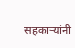सहकाऱ्यांनी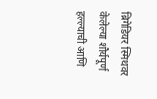ब्रिगेडियर स्मिथवर केलेल्या शौर्यपूर्ण हल्ल्याची आणि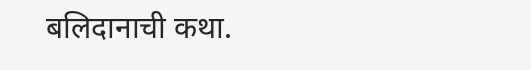बलिदानाची कथा.